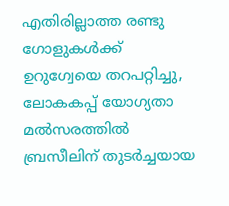എതിരില്ലാത്ത രണ്ടു ഗോളുകള്‍ക്ക് ഉറുഗ്വേയെ തറപറ്റിച്ചു, ലോകകപ്പ് യോഗ്യതാ മല്‍സരത്തില്‍ ബ്രസീലിന് തുടര്‍ച്ചയായ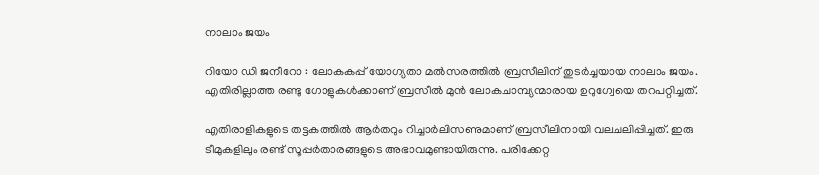നാലാം ജയം

റിയോ ഡി ജനീറോ : ലോകകപ്പ് യോഗ്യതാ മല്‍സരത്തില്‍ ബ്രസീലിന് തുടര്‍ച്ചയായ നാലാം ജയം. എതിരില്ലാത്ത രണ്ടു ഗോളുകള്‍ക്കാണ് ബ്രസീല്‍ മുന്‍ ലോകചാമ്പ്യന്മാരായ ഉറുഗ്വേയെ തറപറ്റിച്ചത്.

എതിരാളികളുടെ തട്ടകത്തില്‍ ആര്‍തറും റിച്ചാര്‍ലിസണുമാണ് ബ്രസീലിനായി വലചലിപ്പിച്ചത്. ഇരു ടീമുകളിലും രണ്ട് സൂപ്പര്‍താരങ്ങളുടെ അഭാവമുണ്ടായിരുന്നു. പരിക്കേറ്റ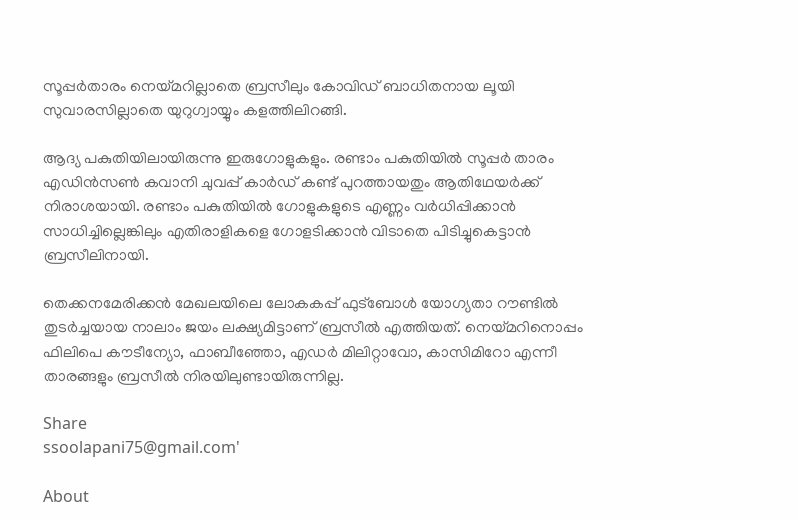സൂപ്പര്‍താരം നെയ്മറില്ലാതെ ബ്രസീലും കോവിഡ് ബാധിതനായ ലൂയി സുവാരസില്ലാതെ യുറുഗ്വായ്യും കളത്തിലിറങ്ങി.

ആദ്യ പകുതിയിലായിരുന്നു ഇരുഗോളുകളും. രണ്ടാം പകുതിയില്‍ സൂപ്പര്‍ താരം എഡിന്‍സണ്‍ കവാനി ചുവപ്പ് കാര്‍ഡ് കണ്ട് പുറത്തായതും ആതിഥേയര്‍ക്ക് നിരാശയായി. രണ്ടാം പകുതിയില്‍ ഗോളുകളുടെ എണ്ണം വര്‍ധിപ്പിക്കാന്‍ സാധിച്ചില്ലെങ്കിലും എതിരാളികളെ ഗോളടിക്കാന്‍ വിടാതെ പിടിച്ചുകെട്ടാന്‍ ബ്രസീലിനായി.

തെക്കനമേരിക്കന്‍ മേഖലയിലെ ലോകകപ്പ് ഫുട്ബോള്‍ യോഗ്യതാ റൗണ്ടില്‍ തുട‍ര്‍ച്ചയായ നാലാം ജയം ലക്ഷ്യമിട്ടാണ് ബ്രസീല്‍ എത്തിയത്. നെയ്‌മറിനൊപ്പം ഫിലിപെ കൗടീന്യോ, ഫാബീഞ്ഞോ, എഡര്‍ മിലിറ്റാവോ, കാസിമിറോ എന്നീ താരങ്ങളും ബ്രസീല്‍ നിരയിലുണ്ടായിരുന്നില്ല.

Share
ssoolapani75@gmail.com'

About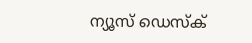ന്യൂസ് ഡെസ്ക്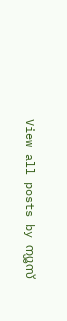View all posts by ന്യൂസ്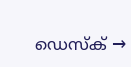ഡെസ്ക് →